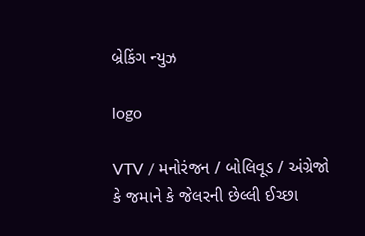બ્રેકિંગ ન્યુઝ

logo

VTV / મનોરંજન / બોલિવૂડ / અંગ્રેજો કે જમાને કે જેલરની છેલ્લી ઈચ્છા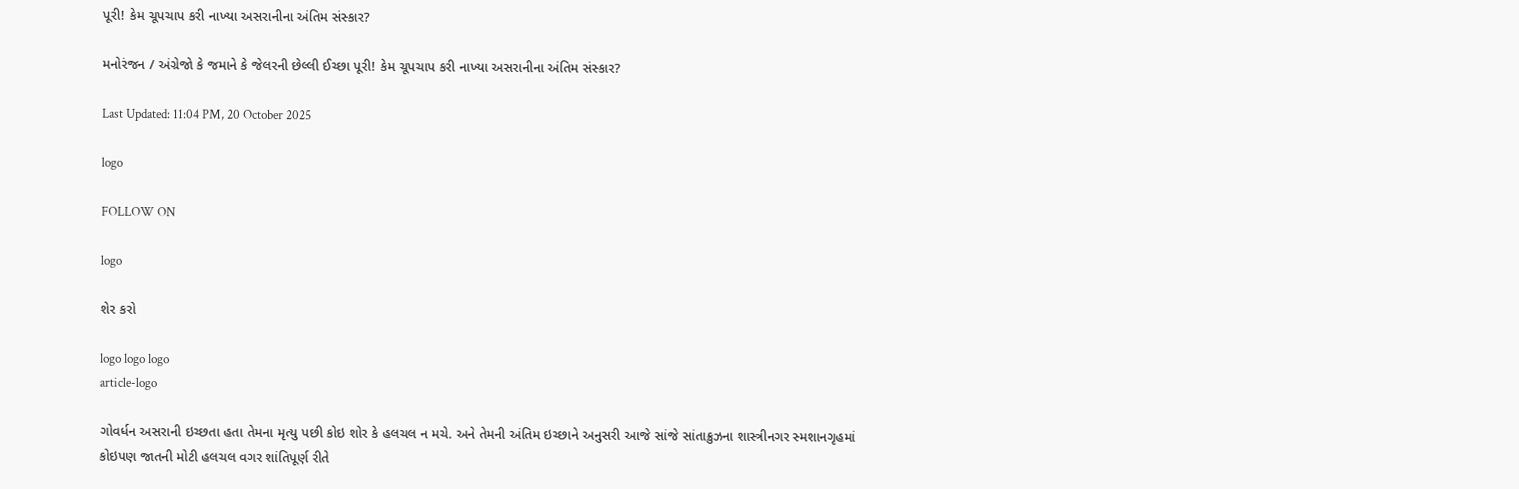પૂરી! કેમ ચૂપચાપ કરી નાખ્યા અસરાનીના અંતિમ સંસ્કાર?

મનોરંજન / અંગ્રેજો કે જમાને કે જેલરની છેલ્લી ઈચ્છા પૂરી! કેમ ચૂપચાપ કરી નાખ્યા અસરાનીના અંતિમ સંસ્કાર?

Last Updated: 11:04 PM, 20 October 2025

logo

FOLLOW ON

logo

શેર કરો

logo logo logo
article-logo

ગોવર્ધન અસરાની ઇચ્છતા હતા તેમના મૃત્યુ પછી કોઇ શોર કે હલચલ ન મચે. અને તેમની અંતિમ ઇચ્છાને અનુસરી આજે સાંજે સાંતાક્રુઝના શાસ્ત્રીનગર સ્મશાનગૃહમાં કોઇપણ જાતની મોટી હલચલ વગર શાંતિપૂર્ણ રીતે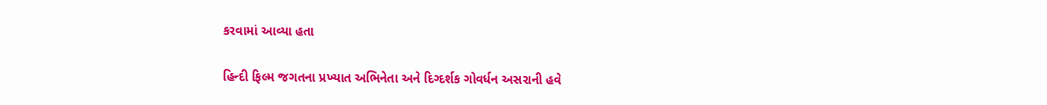કરવામાં આવ્યા હતા

હિન્દી ફિલ્મ જગતના પ્રખ્યાત અભિનેતા અને દિગ્દર્શક ગોવર્ધન અસરાની હવે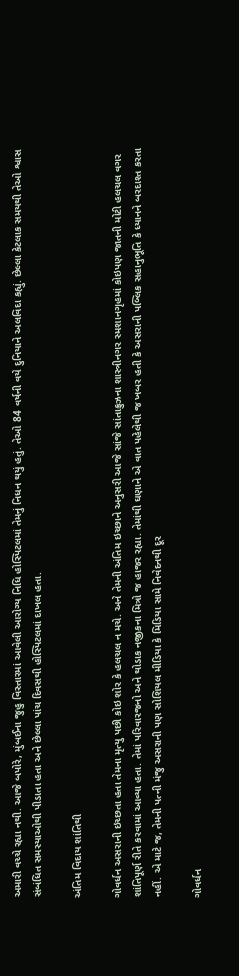અમારી વચ્ચે રહ્યા નથી. આજે બપોરે, મુંબઈના જુહુ વિસ્તારમાં આવેલી આરોગ્ય નિધિ હોસ્પિટલમાં તેમનું નિધન થયું હતું. તેઓ 84 વર્ષની વયે દુનિયાને અલવિદા કહ્યું. છેલ્લા કેટલાક સમયથી તેઓ શ્વાસ સંબંધિત સમસ્યાઓથી પીડાતા હતા અને છેલ્લા પાંચ દિવસથી હોસ્પિટલમાં દાખલ હતા.

અંતિમ વિદાય શાંતિથી

ગોવર્ધન અસરાની ઇચ્છતા હતા તેમના મૃત્યુ પછી કોઇ શોર કે હલચલ ન મચે. અને તેમની અંતિમ ઇચ્છાને અનુસરી આજે સાંજે સાંતાક્રુઝના શાસ્ત્રીનગર સ્મશાનગૃહમાં કોઇપણ જાતની મોટી હલચલ વગર શાંતિપૂર્ણ રીતે કરવામાં આવ્યા હતા. તેમાં પરિવારજનો અને થોડાક નજીકના મિત્રો જ હાજર રહ્યા. તેમાંથી ઘણાને એ વાત પહેલેથી જ ખબર હતી કે અસરાની પબ્લિક સહાનુભૂતિ કે ધ્યાનને બરદાશ્ત કરતા નહીં. એ માટે જ, તેમની પત્ની મંજુ અસરાની પણ સોશિયલ મીડિયા કે મિડિયા સામે નિવેદનથી દૂર

ગોવર્ધન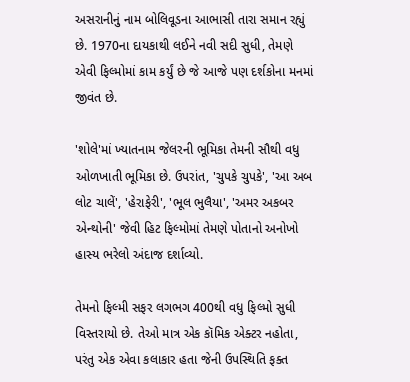અસરાનીનું નામ બોલિવૂડના આભાસી તારા સમાન રહ્યું છે. 1970ના દાયકાથી લઈને નવી સદી સુધી, તેમણે એવી ફિલ્મોમાં કામ કર્યું છે જે આજે પણ દર્શકોના મનમાં જીવંત છે.

'શોલે'માં ખ્યાતનામ જેલરની ભૂમિકા તેમની સૌથી વધુ ઓળખાતી ભૂમિકા છે. ઉપરાંત, 'ચુપકે ચુપકે', 'આ અબ લોટ ચાલેં', 'હેરાફેરી', 'ભૂલ ભુલૈયા', 'અમર અકબર એન્થોની' જેવી હિટ ફિલ્મોમાં તેમણે પોતાનો અનોખો હાસ્ય ભરેલો અંદાજ દર્શાવ્યો.

તેમનો ફિલ્મી સફર લગભગ 400થી વધુ ફિલ્મો સુધી વિસ્તરાયો છે. તેઓ માત્ર એક કૉમિક એક્ટર નહોતા, પરંતુ એક એવા કલાકાર હતા જેની ઉપસ્થિતિ ફક્ત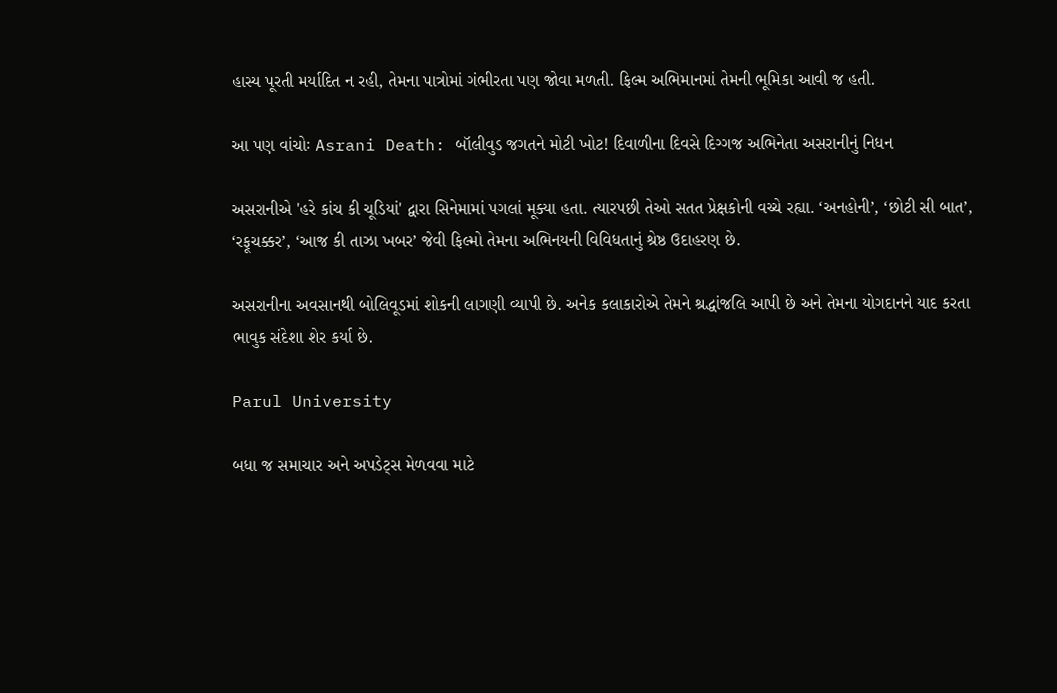હાસ્ય પૂરતી મર્યાદિત ન રહી, તેમના પાત્રોમાં ગંભીરતા પણ જોવા મળતી. ફિલ્મ અભિમાનમાં તેમની ભૂમિકા આવી જ હતી.

આ પણ વાંચોઃ Asrani Death: બૉલીવુડ જગતને મોટી ખોટ! દિવાળીના દિવસે દિગ્ગજ અભિનેતા અસરાનીનું નિધન

અસરાનીએ 'હરે કાંચ કી ચૂડિયાં' દ્વારા સિનેમામાં પગલાં મૂક્યા હતા. ત્યારપછી તેઓ સતત પ્રેક્ષકોની વચ્ચે રહ્યા. ‘અનહોની’, ‘છોટી સી બાત’, ‘રફૂચક્કર’, ‘આજ કી તાઝા ખબર’ જેવી ફિલ્મો તેમના અભિનયની વિવિધતાનું શ્રેષ્ઠ ઉદાહરણ છે.

અસરાનીના અવસાનથી બોલિવૂડમાં શોકની લાગણી વ્યાપી છે. અનેક કલાકારોએ તેમને શ્રદ્ધાંજલિ આપી છે અને તેમના યોગદાનને યાદ કરતા ભાવુક સંદેશા શેર કર્યા છે.

Parul University

બધા જ સમાચાર અને અપડેટ્સ મેળવવા માટે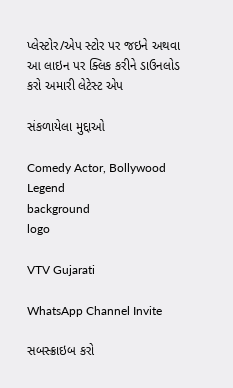પ્લેસ્ટોર/એપ સ્ટોર પર જઇને અથવા આ લાઇન પર ક્લિક કરીને ડાઉનલોડ કરો અમારી લેટેસ્ટ એપ

સંકળાયેલા મુદ્દાઓ

Comedy Actor, Bollywood Legend
background
logo

VTV Gujarati

WhatsApp Channel Invite

સબસ્ક્રાઇબ કરો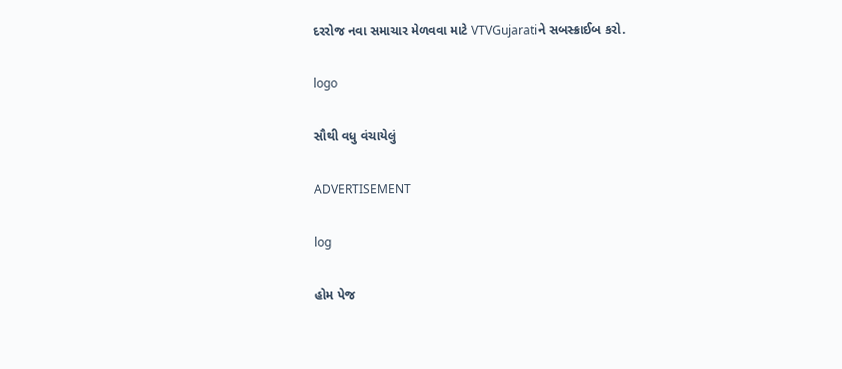દરરોજ નવા સમાચાર મેળવવા માટે VTVGujaratiને સબસ્ક્રાઈબ કરો.

logo

સૌથી વધુ વંચાયેલું

ADVERTISEMENT

log

હોમ પેજ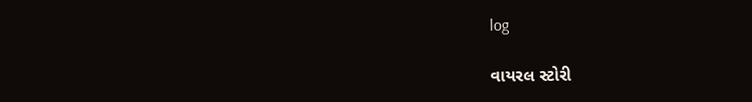log

વાયરલ સ્ટોરી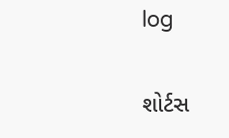log

શોર્ટસ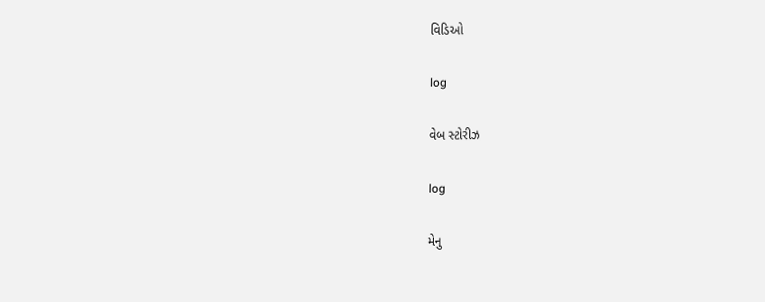વિડિઓ

log

વેબ સ્ટોરીઝ

log

મેનુ